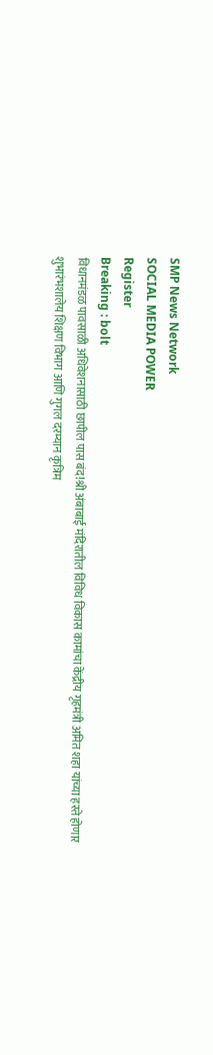SMP News Network
SOCIAL MEDIA POWER
Register
Breaking : bolt
विधानमंडळ पावसाळी अधिवेशनासाठी छापील पास बंद!श्री अंबाबाई मंदिरातील विविध विकास कामांचा केंद्रीय गृहमंत्री अमित शहा यांच्या हस्ते होणार शुभारंभशालेय शिक्षण विभाग आणि गुगल दरम्यान कृत्रिम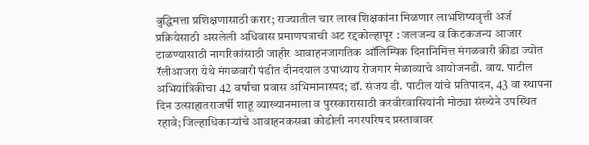बुद्धिमत्ता प्रशिक्षणासाठी करार; राज्यातील चार लाख शिक्षकांना मिळणार लाभशिष्यवृत्ती अर्ज प्रक्रियेसाठी असलेली अधिवास प्रमाणपत्राची अट रद्दकोल्हापूर : जलजन्य व किटकजन्य आजार टाळण्यासाठी नागरिकांसाठी जाहीर आवाहनजागतिक ऑलिम्पिक दिनानिमित्त मंगळवारी क्रीडा ज्योत रॅलीआजरा येथे मंगळवारी पंडीत दीनदयाल उपाध्याय रोजगार मेळाव्याचे आयोजनडी. वाय. पाटील अभियांत्रिकीचा 42 वर्षांचा प्रवास अभिमानास्पद; डॉ. संजय डी. पाटील यांचे प्रतिपादन, 43 वा स्थापना दिन उत्साहातराजर्षी शाहू व्याख्यानमाला व पुरस्कारासाठी करवीरवासियांनी मोठ्या संख्येने उपस्थित रहावे; जिल्हाधिकाऱ्यांचे आवाहनकसबा कोडोली नगरपरिषद प्रस्तावावर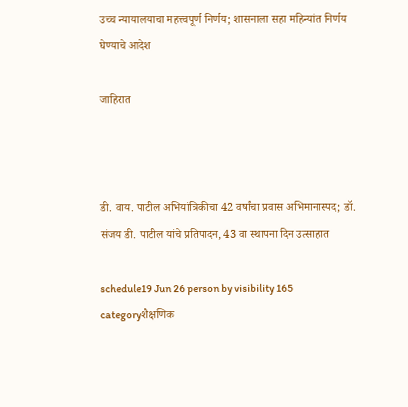उच्च न्यायालयाचा महत्त्वपूर्ण निर्णय; शासनाला सहा महिन्यांत निर्णय घेण्याचे आदेश

जाहिरात



डी. वाय. पाटील अभियांत्रिकीचा 42 वर्षांचा प्रवास अभिमानास्पद; डॉ. संजय डी. पाटील यांचे प्रतिपादन, 43 वा स्थापना दिन उत्साहात

schedule19 Jun 26 person by visibility 165 categoryशैक्षणिक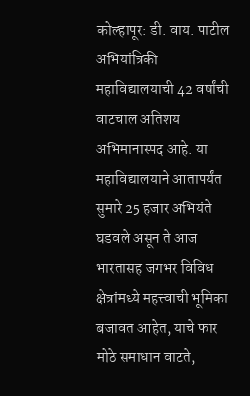कोल्हापूर: डी. वाय. पाटील अभियांत्रिकी महाविद्यालयाची 42 वर्षांची वाटचाल अतिशय अभिमानास्पद आहे. या महाविद्यालयाने आतापर्यंत सुमारे 25 हजार अभियंते घडवले असून ते आज भारतासह जगभर विविध क्षेत्रांमध्ये महत्त्वाची भूमिका बजावत आहेत, याचे फार मोठे समाधान वाटते,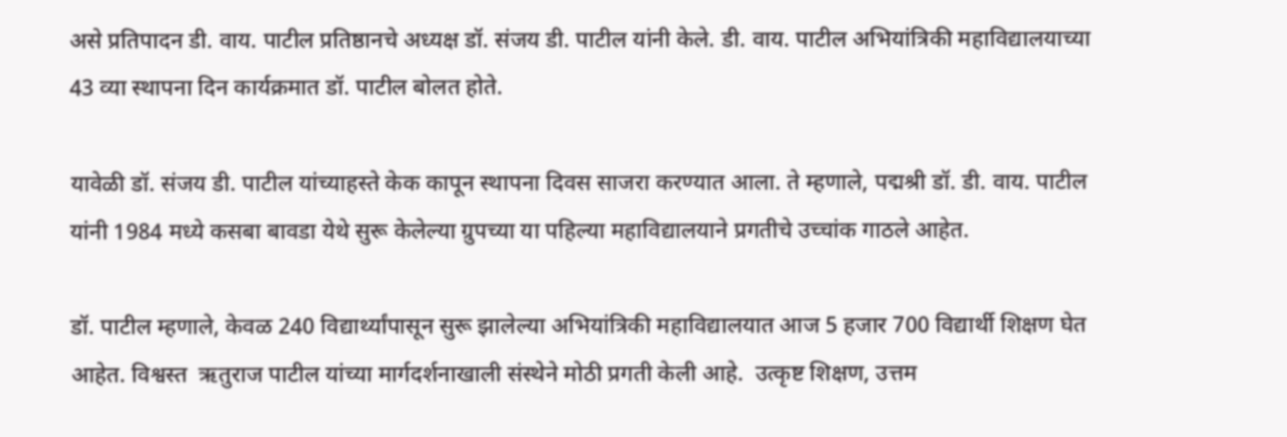असे प्रतिपादन डी. वाय. पाटील प्रतिष्ठानचे अध्यक्ष डॉ. संजय डी. पाटील यांनी केले. डी. वाय. पाटील अभियांत्रिकी महाविद्यालयाच्या 43 व्या स्थापना दिन कार्यक्रमात डॉ. पाटील बोलत होते.

यावेळी डॉ. संजय डी. पाटील यांच्याहस्ते केक कापून स्थापना दिवस साजरा करण्यात आला. ते म्हणाले, पद्मश्री डॉ. डी. वाय. पाटील यांनी 1984 मध्ये कसबा बावडा येथे सुरू केलेल्या ग्रुपच्या या पहिल्या महाविद्यालयाने प्रगतीचे उच्चांक गाठले आहेत.

डॉ. पाटील म्हणाले, केवळ 240 विद्यार्थ्यांपासून सुरू झालेल्या अभियांत्रिकी महाविद्यालयात आज 5 हजार 700 विद्यार्थी शिक्षण घेत आहेत. विश्वस्त  ऋतुराज पाटील यांच्या मार्गदर्शनाखाली संस्थेने मोठी प्रगती केली आहे.  उत्कृष्ट शिक्षण, उत्तम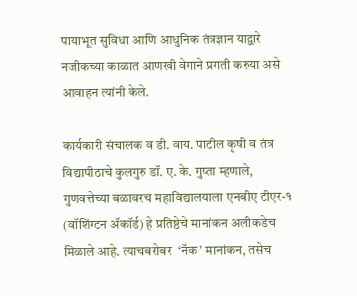पायाभूत सुविधा आणि आधुनिक तंत्रज्ञान याद्वारे नजीकच्या काळात आणखी वेगाने प्रगती करुया असे आवाहन त्यांनी केले.

कार्यकारी संचालक व डी. वाय. पाटील कृषी व तंत्र विद्यापीठाचे कुलगुरु डॉ. ए. के. गुप्ता म्हणाले,  गुणवत्तेच्या बळावरच महाविद्यालयाला एनबीए टीएर-१ (वॉशिंग्टन ॲकॉर्ड) हे प्रतिष्ठेचे मानांकन अलीकडेच मिळाले आहे. त्याचबरोबर  ‘नॅक’ मानांकन, तसेच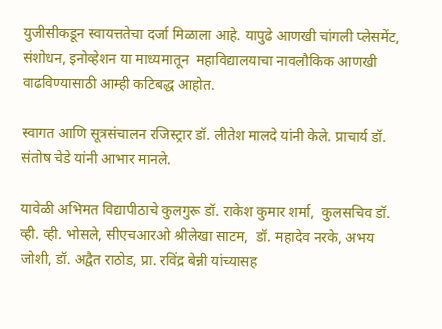युजीसीकडून स्वायत्ततेचा दर्जा मिळाला आहे. यापुढे आणखी चांगली प्लेसमेंट, संशोधन, इनोव्हेशन या माध्यमातून  महाविद्यालयाचा नावलौकिक आणखी वाढविण्यासाठी आम्ही कटिबद्ध आहोत.

स्वागत आणि सूत्रसंचालन रजिस्ट्रार डॉ. लीतेश मालदे यांनी केले. प्राचार्य डॉ. संतोष चेडे यांनी आभार मानले.

यावेळी अभिमत विद्यापीठाचे कुलगुरू डॉ. राकेश कुमार शर्मा,  कुलसचिव डॉ. व्ही. व्ही. भोसले, सीएचआरओ श्रीलेखा साटम,  डॉ. महादेव नरके, अभय जोशी, डॉ. अद्वैत राठोड, प्रा. रविंद्र बेन्नी यांच्यासह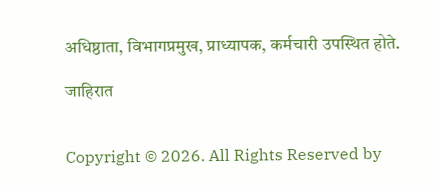अधिष्ठाता, विभागप्रमुख, प्राध्यापक, कर्मचारी उपस्थित होते.

जाहिरात


Copyright © 2026. All Rights Reserved by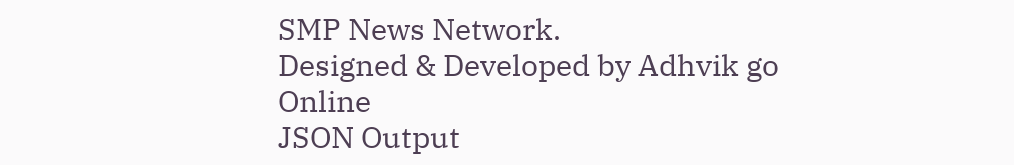SMP News Network.
Designed & Developed by Adhvik go Online
JSON Output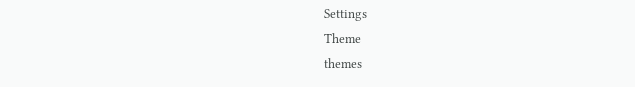Settings
Theme
themes